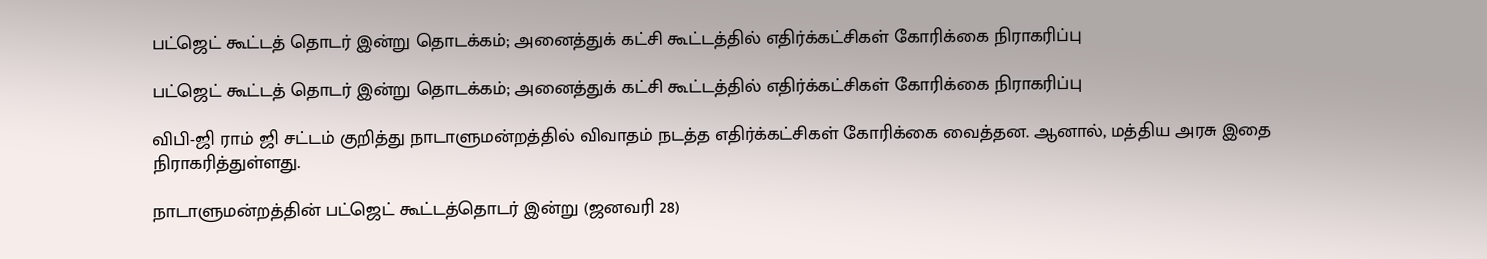பட்ஜெட் கூட்டத் தொடர் இன்று தொடக்கம்; அனைத்துக் கட்சி கூட்டத்தில் எதிர்க்கட்சிகள் கோரிக்கை நிராகரிப்பு

பட்ஜெட் கூட்டத் தொடர் இன்று தொடக்கம்; அனைத்துக் கட்சி கூட்டத்தில் எதிர்க்கட்சிகள் கோரிக்கை நிராகரிப்பு

விபி-ஜி ராம் ஜி சட்டம் குறித்து நாடாளுமன்றத்தில் விவாதம் நடத்த எதிர்க்கட்சிகள் கோரிக்கை வைத்தன. ஆனால், மத்திய அரசு இதை நிராகரித்துள்ளது.

நாடாளுமன்றத்தின் பட்ஜெட் கூட்டத்தொடர் இன்று (ஜனவரி 28)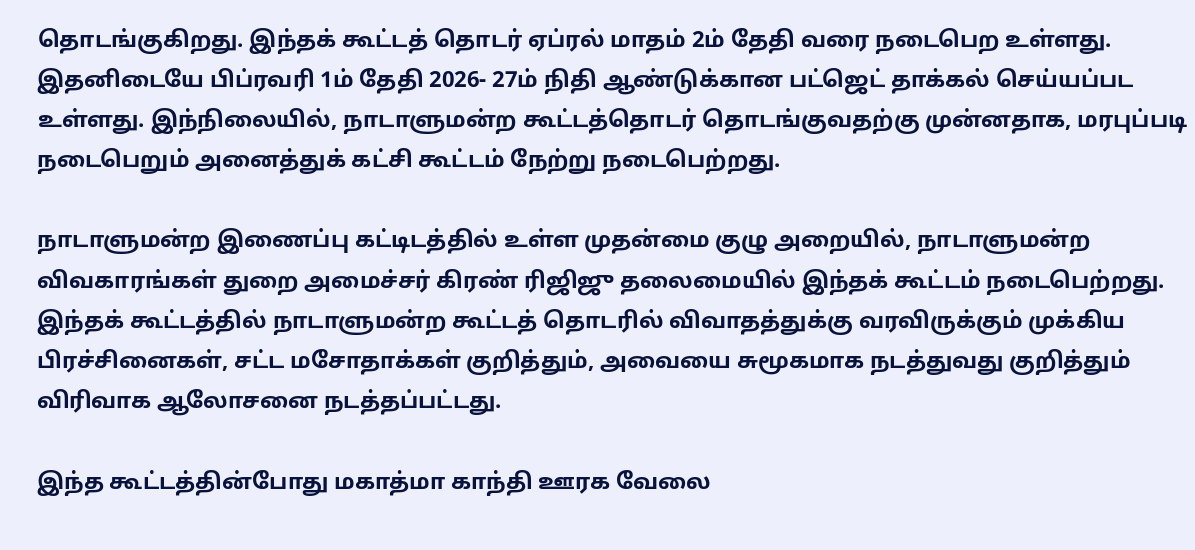தொடங்குகிறது. இந்தக் கூட்டத் தொடர் ஏப்ரல் மாதம் 2ம் தேதி வரை நடைபெற உள்ளது. இதனிடையே பிப்ரவரி 1ம் தேதி 2026- 27ம் நிதி ஆண்டுக்கான பட்ஜெட் தாக்கல் செய்யப்பட உள்ளது. இந்நிலையில், நாடாளுமன்ற கூட்டத்தொடர் தொடங்குவதற்கு முன்னதாக, மரபுப்படி நடைபெறும் அனைத்துக் கட்சி கூட்டம் நேற்று நடைபெற்றது.

நாடாளுமன்ற இணைப்பு கட்டிடத்தில் உள்ள முதன்மை குழு அறையில், நாடாளுமன்ற விவகாரங்கள் துறை அமைச்சர் கிரண் ரிஜிஜு தலைமையில் இந்தக் கூட்டம் நடைபெற்றது. இந்தக் கூட்டத்தில் நாடாளுமன்ற கூட்டத் தொடரில் விவாதத்துக்கு வரவிருக்கும் முக்கிய பிரச்சினைகள், சட்ட மசோதாக்கள் குறித்தும், அவையை சுமூகமாக நடத்துவது குறித்தும் விரிவாக ஆலோசனை நடத்தப்பட்டது.

இந்த கூட்டத்தின்போது மகாத்மா காந்தி ஊரக வேலை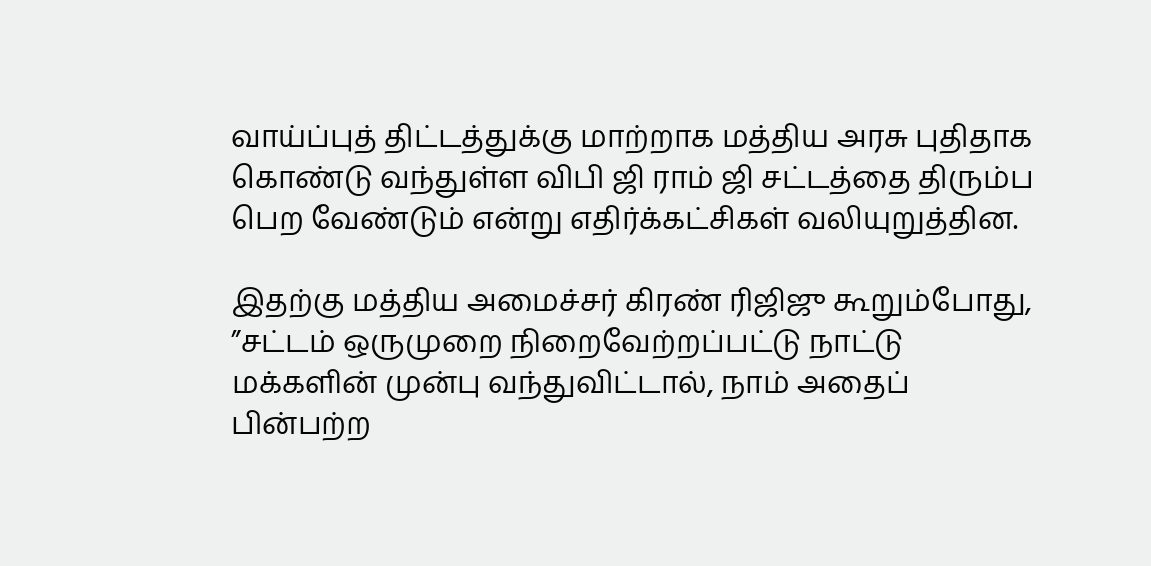வாய்ப்புத் திட்டத்துக்கு மாற்றாக மத்திய அரசு புதிதாக கொண்டு வந்துள்ள விபி ஜி ராம் ஜி சட்டத்தை திரும்ப பெற வேண்டும் என்று எதிர்க்கட்சிகள் வலியுறுத்தின.

இதற்கு மத்திய அமைச்சர் கிரண் ரிஜிஜு கூறும்போது, ”சட்டம் ஒருமுறை நிறைவேற்றப்பட்டு நாட்டு மக்களின் முன்பு வந்துவிட்டால், நாம் அதைப் பின்பற்ற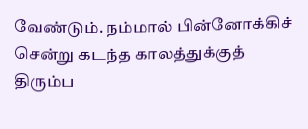வேண்டும். நம்மால் பின்னோக்கிச் சென்று கடந்த காலத்துக்குத் திரும்ப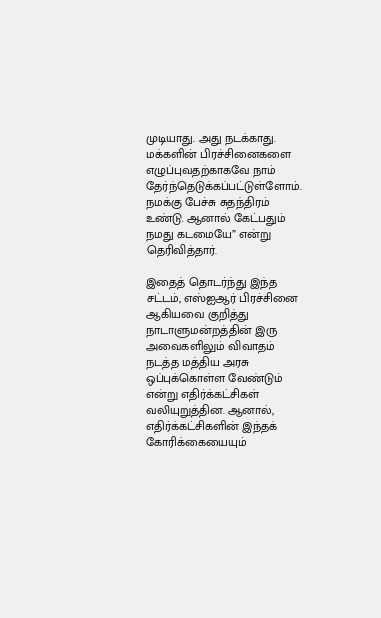முடியாது. அது நடக்காது. மக்களின் பிரச்சினைகளை எழுப்புவதற்காகவே நாம் தேர்ந்தெடுக்கப்பட்டுள்ளோம். நமக்கு பேச்சு சுதந்திரம் உண்டு. ஆனால் கேட்பதும் நமது கடமையே” என்று தெரிவித்தார்.

இதைத் தொடர்ந்து இந்த சட்டம், எஸ்ஐஆர் பிரச்சினை ஆகியவை குறித்து நாடாளுமன்றத்தின் இரு அவைகளிலும் விவாதம் நடத்த மத்திய அரசு ஒப்புக்கொள்ள வேண்டும் என்று எதிர்க்கட்சிகள் வலியுறுத்தின. ஆனால், எதிர்க்கட்சிகளின் இந்தக் கோரிக்கையையும்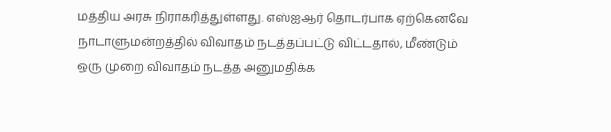மத்திய அரசு நிராகரித்துள்ளது. எஸ்ஐஆர் தொடர்பாக ஏற்கெனவே நாடாளுமன்றத்தில் விவாதம் நடத்தப்பட்டு விட்டதால், மீண்டும் ஒரு முறை விவாதம் நடத்த அனுமதிக்க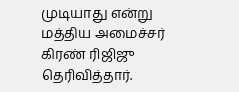முடியாது என்று மத்திய அமைச்சர் கிரண் ரிஜிஜு தெரிவித்தார்.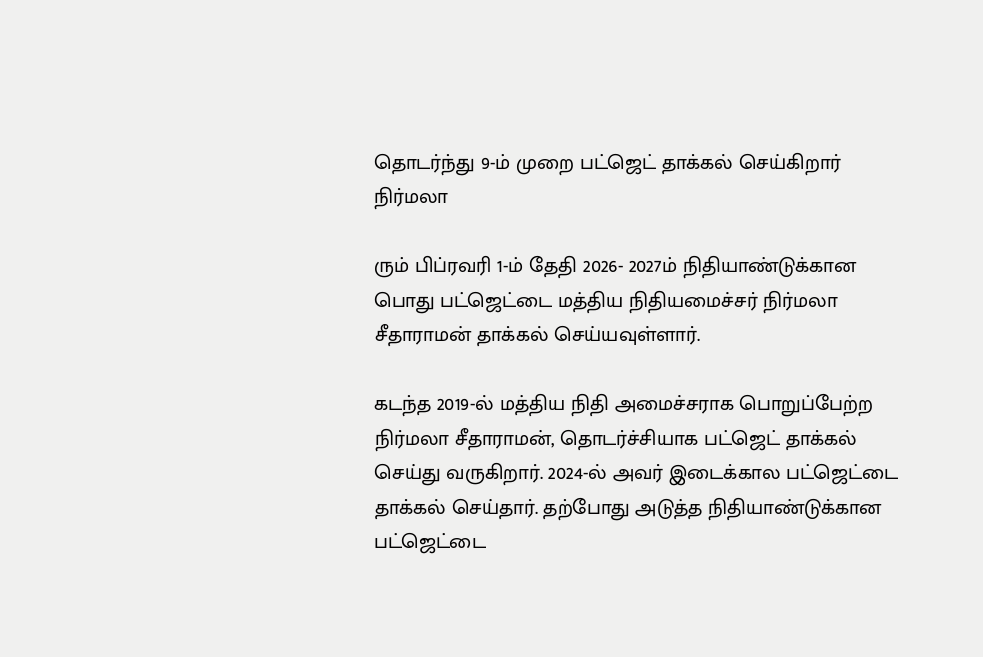தொடர்ந்து 9-ம் முறை பட்ஜெட் தாக்கல் செய்கிறார் நிர்மலா

ரும் பிப்ரவரி 1-ம் தேதி 2026- 2027ம் நிதியாண்டுக்கான பொது பட்ஜெட்டை மத்திய நிதியமைச்சர் நிர்மலா சீதாராமன் தாக்கல் செய்யவுள்ளார்.

கடந்த 2019-ல் மத்திய நிதி அமைச்சராக பொறுப்பேற்ற நிர்மலா சீதாராமன், தொடர்ச்சியாக பட்ஜெட் தாக்கல் செய்து வருகிறார். 2024-ல் அவர் இடைக்கால பட்ஜெட்டை தாக்கல் செய்தார். தற்போது அடுத்த நிதியாண்டுக்கான பட்ஜெட்டை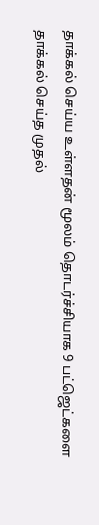தாக்கல் செய்ய உள்ளதன் மூலம் தொடர்ச்சியாக 9 பட்ஜெட்களை தாக்கல் செய்த முதல்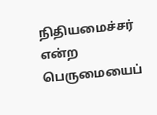நிதியமைச்சர் என்ற பெருமையைப்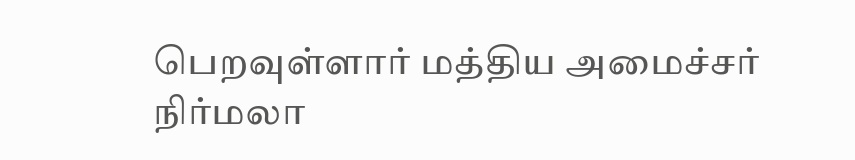பெறவுள்ளார் மத்திய அமைச்சர் நிர்மலா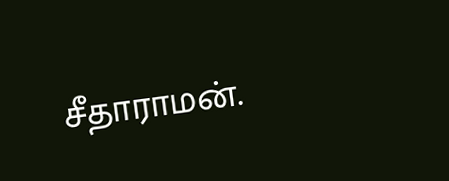சீதாராமன்.